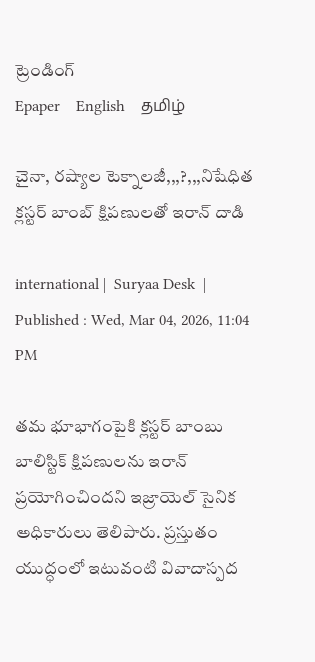ట్రెండింగ్
Epaper    English    தமிழ்

చైనా, రష్యాల టెక్నాలజీ,,,?,,,నిషేధిత క్లస్టర్ బాంబ్ క్షిపణులతో ఇరాన్ దాడి

international |  Suryaa Desk  | Published : Wed, Mar 04, 2026, 11:04 PM

తమ భూభాగంపైకి క్లస్టర్ బాంబు బాలిస్టిక్ క్షిపణులను ఇరాన్ ప్రయోగించిందని ఇజ్రాయెల్ సైనిక అధికారులు తెలిపారు. ప్రస్తుతం యుద్ధంలో ఇటువంటి వివాదాస్పద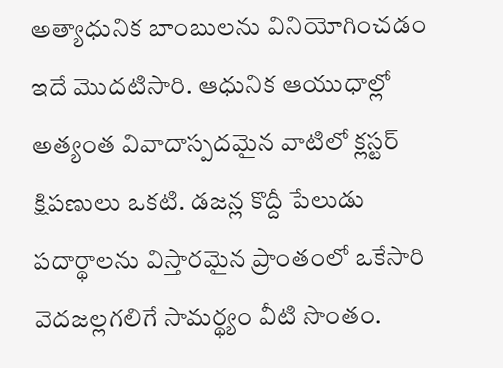అత్యాధునిక బాంబులను వినియోగించడం ఇదే మొదటిసారి. ఆధునిక ఆయుధాల్లో అత్యంత వివాదాస్పదమైన వాటిలో క్లస్టర్ క్షిపణులు ఒకటి. డజన్ల కొద్దీ పేలుడు పదార్థాలను విస్తారమైన ప్రాంతంలో ఒకేసారి వెదజల్లగలిగే సామర్థ్యం వీటి సొంతం.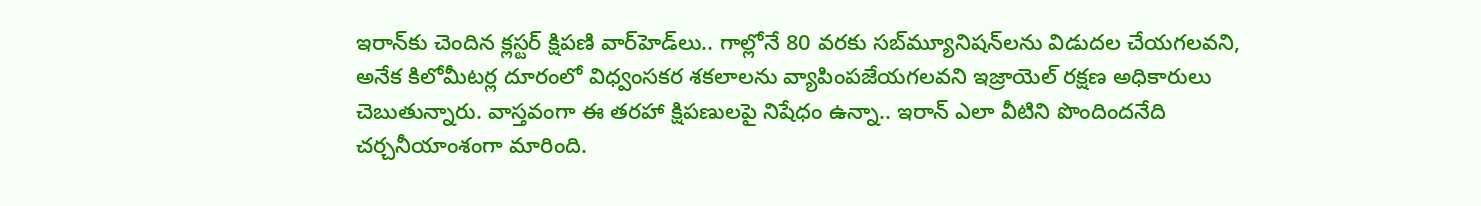ఇరాన్‌కు చెందిన క్లస్టర్ క్షిపణి వార్‌హెడ్‌లు.. గాల్లోనే 80 వరకు సబ్‌మ్యూనిషన్‌లను విడుదల చేయగలవని, అనేక కిలోమీటర్ల దూరంలో విధ్వంసకర శకలాలను వ్యాపింపజేయగలవని ఇజ్రాయెల్ రక్షణ అధికారులు చెబుతున్నారు. వాస్తవంగా ఈ తరహా క్షిపణులపై నిషేధం ఉన్నా.. ఇరాన్ ఎలా వీటిని పొందిందనేది చర్చనీయాంశంగా మారింది.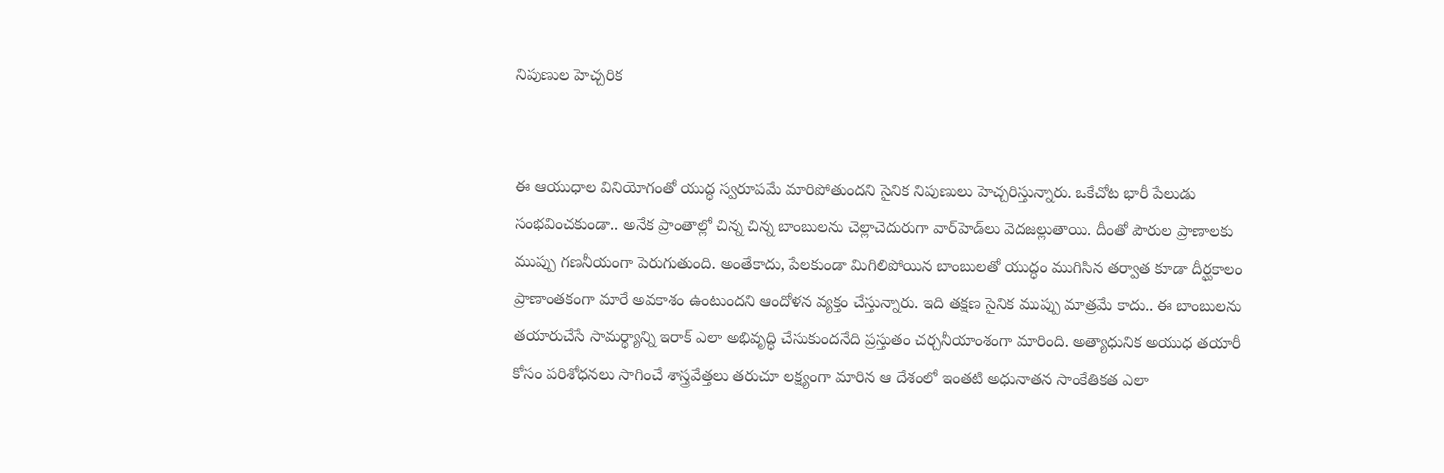నిపుణుల హెచ్చరిక


ఈ ఆయుధాల వినియోగంతో యుద్ధ స్వరూపమే మారిపోతుందని సైనిక నిపుణులు హెచ్చరిస్తున్నారు. ఒకేచోట భారీ పేలుడు సంభవించకుండా.. అనేక ప్రాంతాల్లో చిన్న చిన్న బాంబులను చెల్లాచెదురుగా వార్‌హెడ్‌లు వెదజల్లుతాయి. దీంతో పౌరుల ప్రాణాలకు ముప్పు గణనీయంగా పెరుగుతుంది. అంతేకాదు, పేలకుండా మిగిలిపోయిన బాంబులతో యుద్ధం ముగిసిన తర్వాత కూడా దీర్ఘకాలం ప్రాణాంతకంగా మారే అవకాశం ఉంటుందని ఆందోళన వ్యక్తం చేస్తున్నారు. ఇది తక్షణ సైనిక ముప్పు మాత్రమే కాదు.. ఈ బాంబులను తయారుచేసే సామర్థ్యాన్ని ఇరాక్‌ ఎలా అభివృద్ధి చేసుకుందనేది ప్రస్తుతం చర్చనీయాంశంగా మారింది. అత్యాధునిక అయుధ తయారీ కోసం పరిశోధనలు సాగించే శాస్త్రవేత్తలు తరుచూ లక్ష్యంగా మారిన ఆ దేశంలో ఇంతటి అధునాతన సాంకేతికత ఎలా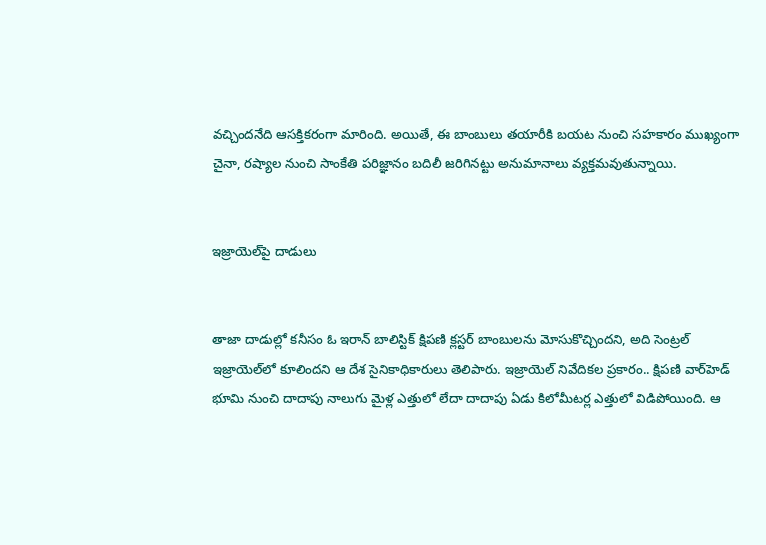వచ్చిందనేది ఆసక్తికరంగా మారింది. అయితే, ఈ బాంబులు తయారీకి బయట నుంచి సహకారం ముఖ్యంగా చైనా, రష్యాల నుంచి సాంకేతి పరిజ్ఞానం బదిలీ జరిగినట్టు అనుమానాలు వ్యక్తమవుతున్నాయి.


ఇజ్రాయెల్‌పై దాడులు


తాజా దాడుల్లో కనీసం ఓ ఇరాన్ బాలిస్టిక్ క్షిపణి క్లస్టర్ బాంబులను మోసుకొచ్చిందని, అది సెంట్రల్ ఇజ్రాయెల్‌లో కూలిందని ఆ దేశ సైనికాధికారులు తెలిపారు. ఇజ్రాయెల్ నివేదికల ప్రకారం.. క్షిపణి వార్‌హెడ్ భూమి నుంచి దాదాపు నాలుగు మైళ్ల ఎత్తులో లేదా దాదాపు ఏడు కిలోమీటర్ల ఎత్తులో విడిపోయింది. ఆ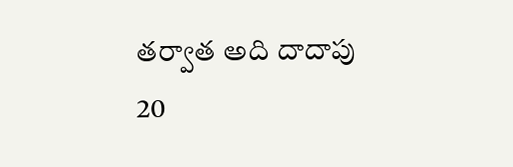తర్వాత అది దాదాపు 20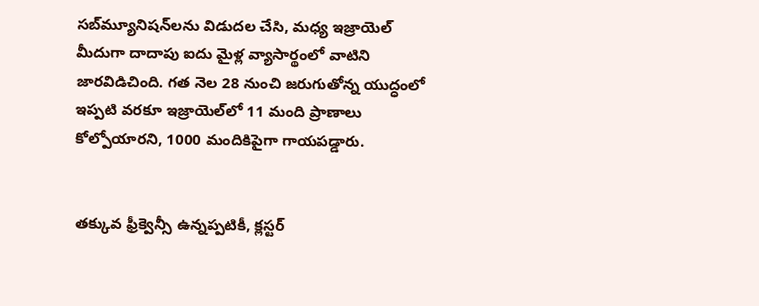సబ్‌మ్యూనిషన్‌లను విడుదల చేసి, మధ్య ఇజ్రాయెల్ మీదుగా దాదాపు ఐదు మైళ్ల వ్యాసార్థంలో వాటిని జారవిడిచింది. గత నెల 28 నుంచి జరుగుతోన్న యుద్ధంలో ఇప్పటి వరకూ ఇజ్రాయెల్‌‌లో 11 మంది ప్రాణాలు కోల్పోయారని, 1000 మందికిపైగా గాయపడ్డారు.


తక్కువ ఫ్రీక్వెన్సీ ఉన్నప్పటికీ, క్లస్టర్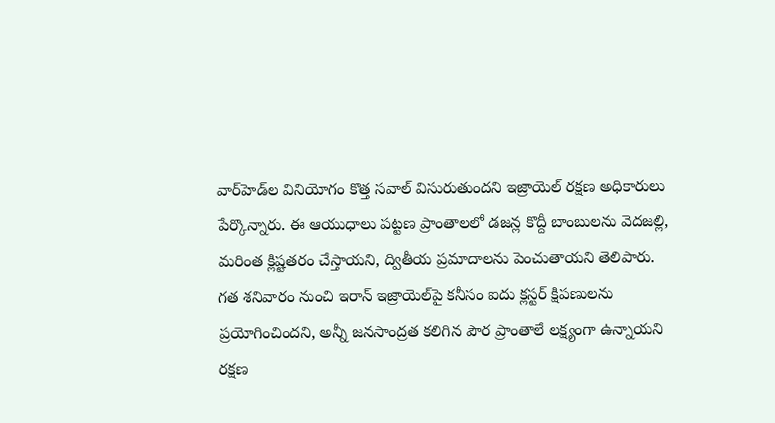వార్‌హెడ్‌ల వినియోగం కొత్త సవాల్‌ విసురుతుందని ఇజ్రాయెల్ రక్షణ అధికారులు పేర్కొన్నారు. ఈ ఆయుధాలు పట్టణ ప్రాంతాలలో డజన్ల కొద్దీ బాంబులను వెదజల్లి, మరింత క్లిష్టతరం చేస్తాయని, ద్వితీయ ప్రమాదాలను పెంచుతాయని తెలిపారు. గత శనివారం నుంచి ఇరాన్ ఇజ్రాయెల్‌పై కనీసం ఐదు క్లస్టర్ క్షిపణులను ప్రయోగించిందని, అన్నీ జనసాంద్రత కలిగిన పౌర ప్రాంతాలే లక్ష్యంగా ఉన్నాయని రక్షణ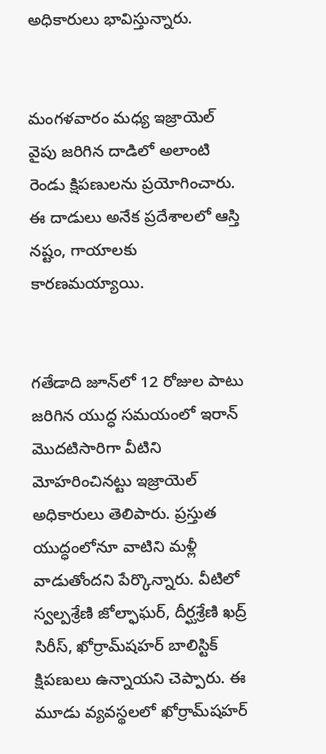అధికారులు భావిస్తున్నారు.


మంగళవారం మధ్య ఇజ్రాయెల్ వైపు జరిగిన దాడిలో అలాంటి రెండు క్షిపణులను ప్రయోగించారు. ఈ దాడులు అనేక ప్రదేశాలలో ఆస్తి నష్టం, గాయాలకు కారణమయ్యాయి.


గతేడాది జూన్‌లో 12 రోజుల పాటు జరిగిన యుద్ధ సమయంలో ఇరాన్ మొదటిసారిగా వీటిని మోహరించినట్టు ఇజ్రాయెల్ అధికారులు తెలిపారు. ప్రస్తుత యుద్ధంలోనూ వాటిని మళ్లీ వాడుతోందని పేర్కొన్నారు. వీటిలో స్వల్పశ్రేణి జోల్ఫాఘర్, దీర్ఘశ్రేణి ఖద్ర్ సిరీస్, ఖోర్రామ్‌షహర్ బాలిస్టిక్ క్షిపణులు ఉన్నాయని చెప్పారు. ఈ మూడు వ్యవస్థలలో ఖోర్రామ్‌షహర్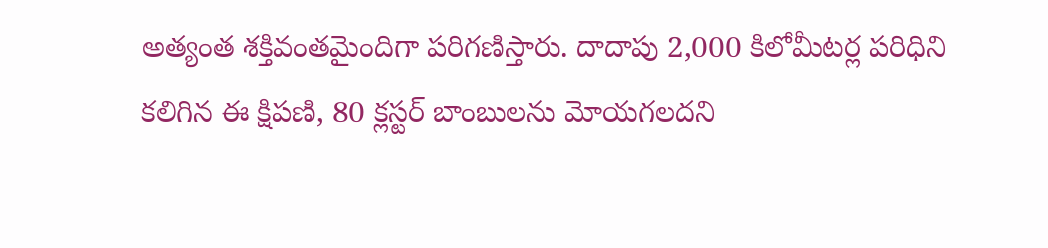అత్యంత శక్తివంతమైందిగా పరిగణిస్తారు. దాదాపు 2,000 కిలోమీటర్ల పరిధిని కలిగిన ఈ క్షిపణి, 80 క్లస్టర్ బాంబులను మోయగలదని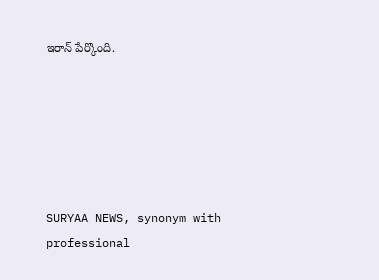ఇరాన్ పేర్కొంది.






SURYAA NEWS, synonym with professional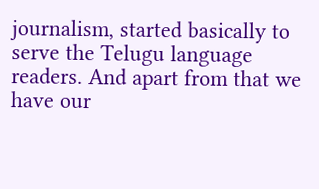journalism, started basically to serve the Telugu language readers. And apart from that we have our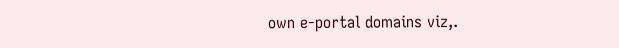own e-portal domains viz,.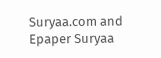Suryaa.com and Epaper Suryaa